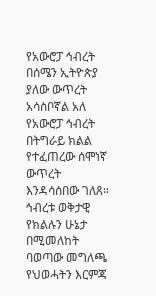የአውሮፓ ኅብረት በሰሜን ኢትዮጵያ ያለው ውጥረት አሳስቦኛል አለ
የአውሮፓ ኅብረት በትግራይ ክልል የተፈጠረው ሰሞነኛ ውጥረት እንዳሳሰበው ገለጸ። ኅብረቱ ወቅታዊ የክልሉን ሁኔታ በሚመለከት ባወጣው መግለጫ የህወሓትን እርምጃ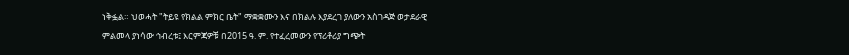ነቅፏል። ህወሓት "ትይዩ የክልል ምክር ቤት" ማቋቋሙን እና በክልሉ እያደረገ ያለውን አስገዳጅ ወታደራዊ ምልመላ ያነሳው ኅብረቱ፤ እርምጃዎቹ በ2015 ዓ. ም. የተፈረመውን የፕሪቶሪያ ግጭት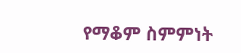የማቆም ስምምነት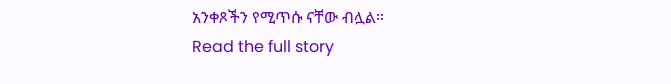አንቀጾችን የሚጥሱ ናቸው ብሏል።
Read the full story